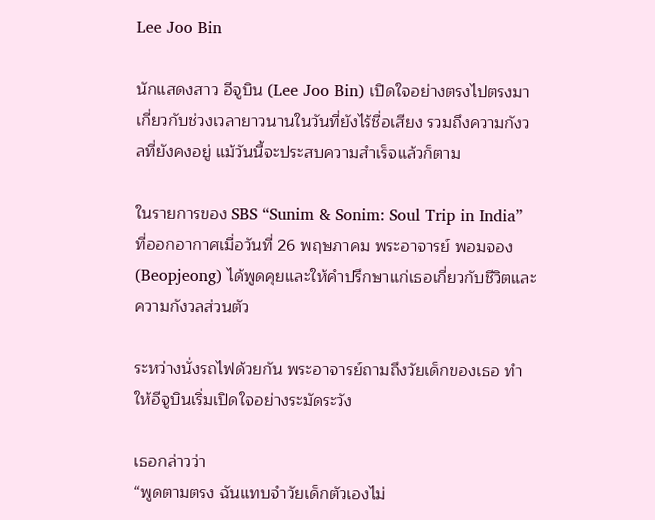Lee Joo Bin

นักแสดงสาว อีจูบิน (Lee Joo Bin) เปิดใจอย่างตรงไปตรงมาเกี่ยวกับช่วงเวลายาวนานในวันที่ยังไร้ชื่อเสียง รวมถึงความกังวลที่ยังคงอยู่ แม้วันนี้จะประสบความสำเร็จแล้วก็ตาม

ในรายการของ SBS “Sunim & Sonim: Soul Trip in India” ที่ออกอากาศเมื่อวันที่ 26 พฤษภาคม พระอาจารย์ พอมจอง (Beopjeong) ได้พูดคุยและให้คำปรึกษาแก่เธอเกี่ยวกับชีวิตและความกังวลส่วนตัว

ระหว่างนั่งรถไฟด้วยกัน พระอาจารย์ถามถึงวัยเด็กของเธอ ทำให้อีจูบินเริ่มเปิดใจอย่างระมัดระวัง

เธอกล่าวว่า
“พูดตามตรง ฉันแทบจำวัยเด็กตัวเองไม่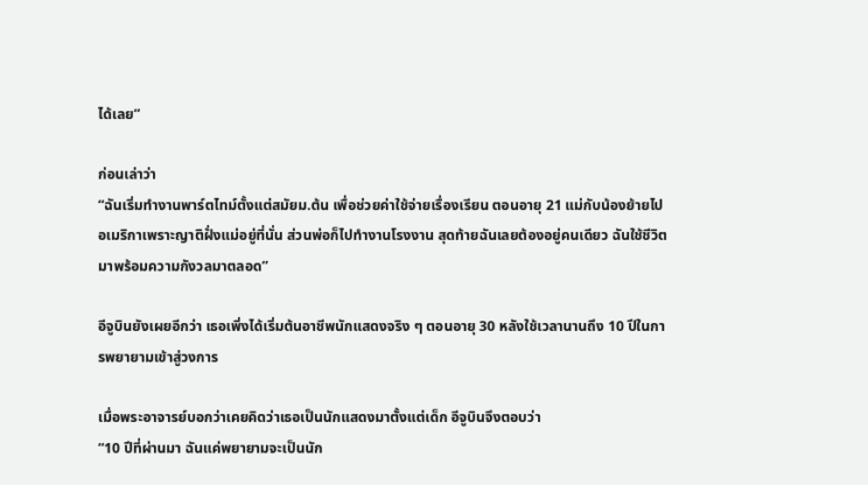ได้เลย”

ก่อนเล่าว่า
“ฉันเริ่มทำงานพาร์ตไทม์ตั้งแต่สมัยม.ต้น เพื่อช่วยค่าใช้จ่ายเรื่องเรียน ตอนอายุ 21 แม่กับน้องย้ายไปอเมริกาเพราะญาติฝั่งแม่อยู่ที่นั่น ส่วนพ่อก็ไปทำงานโรงงาน สุดท้ายฉันเลยต้องอยู่คนเดียว ฉันใช้ชีวิตมาพร้อมความกังวลมาตลอด”

อีจูบินยังเผยอีกว่า เธอเพิ่งได้เริ่มต้นอาชีพนักแสดงจริง ๆ ตอนอายุ 30 หลังใช้เวลานานถึง 10 ปีในการพยายามเข้าสู่วงการ

เมื่อพระอาจารย์บอกว่าเคยคิดว่าเธอเป็นนักแสดงมาตั้งแต่เด็ก อีจูบินจึงตอบว่า
“10 ปีที่ผ่านมา ฉันแค่พยายามจะเป็นนัก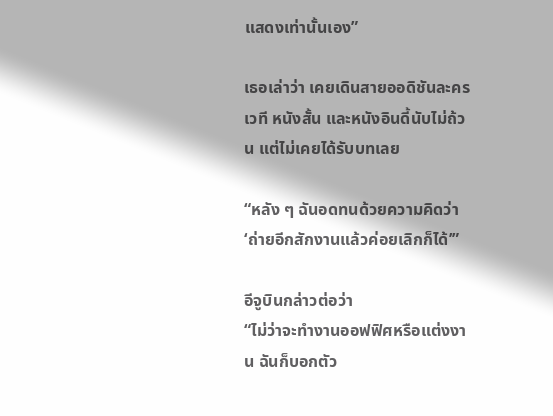แสดงเท่านั้นเอง”

เธอเล่าว่า เคยเดินสายออดิชันละครเวที หนังสั้น และหนังอินดี้นับไม่ถ้วน แต่ไม่เคยได้รับบทเลย

“หลัง ๆ ฉันอดทนด้วยความคิดว่า ‘ถ่ายอีกสักงานแล้วค่อยเลิกก็ได้’”

อีจูบินกล่าวต่อว่า
“ไม่ว่าจะทำงานออฟฟิศหรือแต่งงาน ฉันก็บอกตัว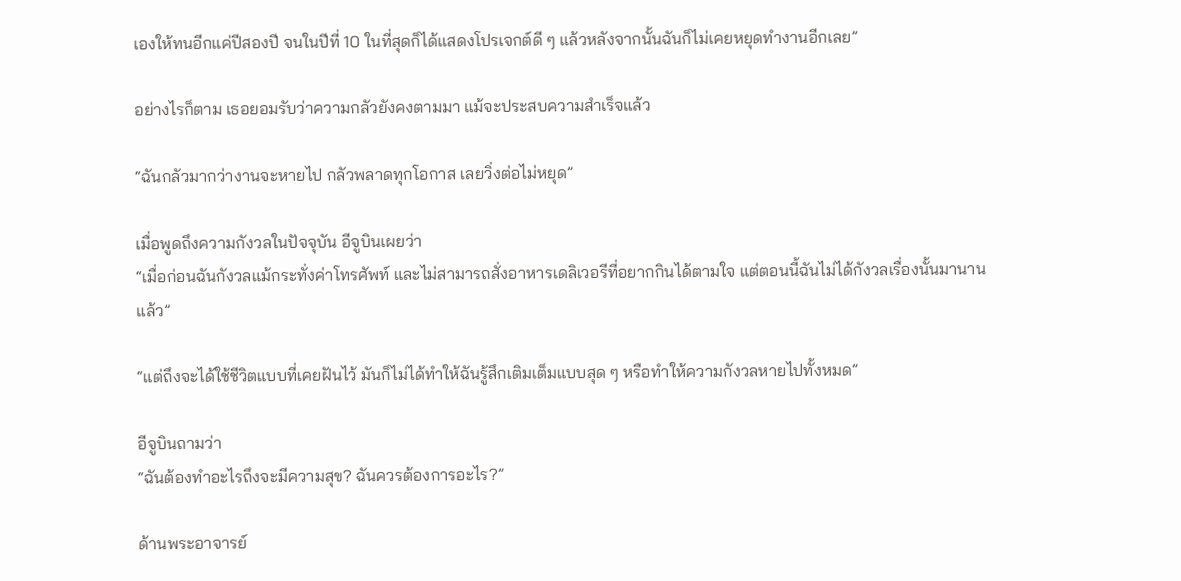เองให้ทนอีกแค่ปีสองปี จนในปีที่ 10 ในที่สุดก็ได้แสดงโปรเจกต์ดี ๆ แล้วหลังจากนั้นฉันก็ไม่เคยหยุดทำงานอีกเลย”

อย่างไรก็ตาม เธอยอมรับว่าความกลัวยังคงตามมา แม้จะประสบความสำเร็จแล้ว

“ฉันกลัวมากว่างานจะหายไป กลัวพลาดทุกโอกาส เลยวิ่งต่อไม่หยุด”

เมื่อพูดถึงความกังวลในปัจจุบัน อีจูบินเผยว่า
“เมื่อก่อนฉันกังวลแม้กระทั่งค่าโทรศัพท์ และไม่สามารถสั่งอาหารเดลิเวอรีที่อยากกินได้ตามใจ แต่ตอนนี้ฉันไม่ได้กังวลเรื่องนั้นมานานแล้ว”

“แต่ถึงจะได้ใช้ชีวิตแบบที่เคยฝันไว้ มันก็ไม่ได้ทำให้ฉันรู้สึกเติมเต็มแบบสุด ๆ หรือทำให้ความกังวลหายไปทั้งหมด”

อีจูบินถามว่า
“ฉันต้องทำอะไรถึงจะมีความสุข? ฉันควรต้องการอะไร?”

ด้านพระอาจารย์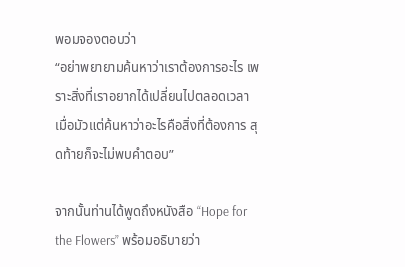พอมจองตอบว่า
“อย่าพยายามค้นหาว่าเราต้องการอะไร เพราะสิ่งที่เราอยากได้เปลี่ยนไปตลอดเวลา เมื่อมัวแต่ค้นหาว่าอะไรคือสิ่งที่ต้องการ สุดท้ายก็จะไม่พบคำตอบ”

จากนั้นท่านได้พูดถึงหนังสือ “Hope for the Flowers” พร้อมอธิบายว่า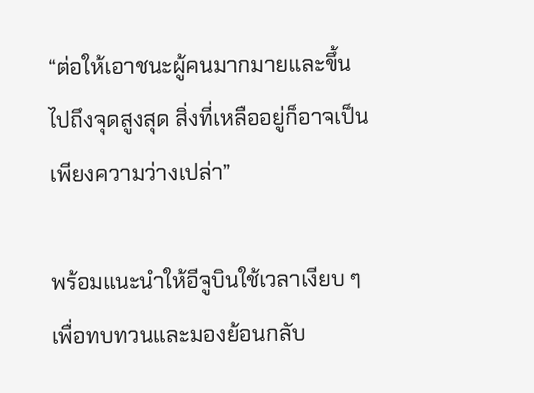“ต่อให้เอาชนะผู้คนมากมายและขึ้นไปถึงจุดสูงสุด สิ่งที่เหลืออยู่ก็อาจเป็นเพียงความว่างเปล่า”

พร้อมแนะนำให้อีจูบินใช้เวลาเงียบ ๆ เพื่อทบทวนและมองย้อนกลับ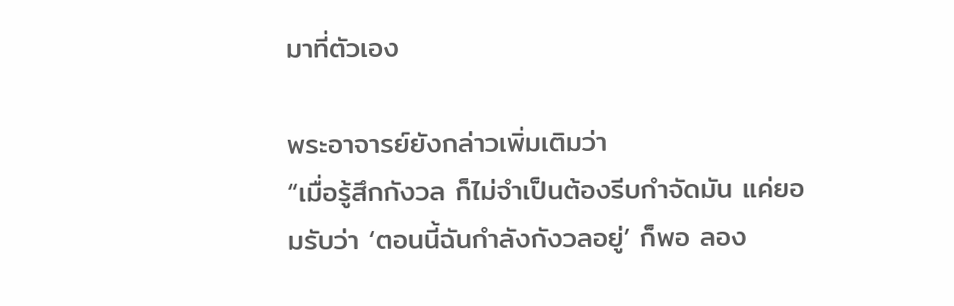มาที่ตัวเอง

พระอาจารย์ยังกล่าวเพิ่มเติมว่า
“เมื่อรู้สึกกังวล ก็ไม่จำเป็นต้องรีบกำจัดมัน แค่ยอมรับว่า ‘ตอนนี้ฉันกำลังกังวลอยู่’ ก็พอ ลอง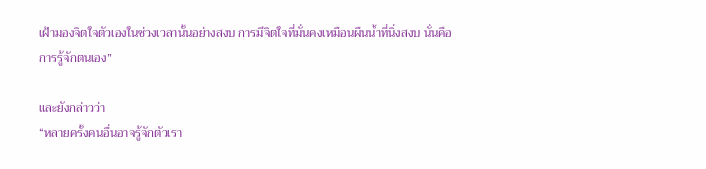เฝ้ามองจิตใจตัวเองในช่วงเวลานั้นอย่างสงบ การมีจิตใจที่มั่นคงเหมือนผืนน้ำที่นิ่งสงบ นั่นคือการรู้จักตนเอง”

และยังกล่าวว่า
“หลายครั้งคนอื่นอาจรู้จักตัวเรา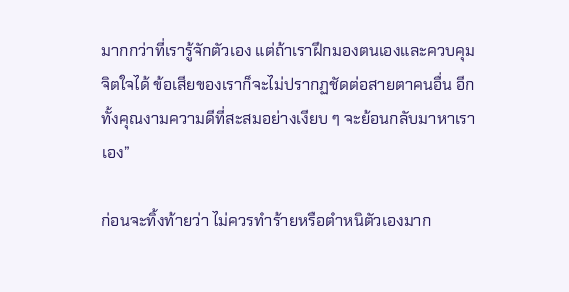มากกว่าที่เรารู้จักตัวเอง แต่ถ้าเราฝึกมองตนเองและควบคุมจิตใจได้ ข้อเสียของเราก็จะไม่ปรากฏชัดต่อสายตาคนอื่น อีกทั้งคุณงามความดีที่สะสมอย่างเงียบ ๆ จะย้อนกลับมาหาเราเอง”

ก่อนจะทิ้งท้ายว่า ไม่ควรทำร้ายหรือตำหนิตัวเองมาก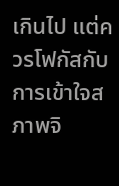เกินไป แต่ควรโฟกัสกับการเข้าใจสภาพจิ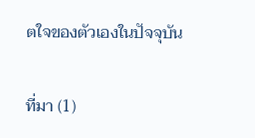ตใจของตัวเองในปัจจุบัน

ที่มา (1)